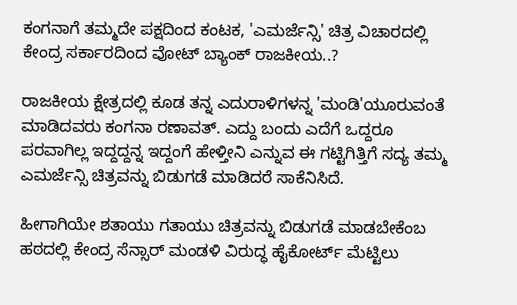ಕಂಗನಾಗೆ ತಮ್ಮದೇ ಪಕ್ಷದಿಂದ ಕಂಟಕ, 'ಎಮರ್ಜೆನ್ಸಿ' ಚಿತ್ರ ವಿಚಾರದಲ್ಲಿ ಕೇಂದ್ರ ಸರ್ಕಾರದಿಂದ ವೋಟ್ ಬ್ಯಾಂಕ್ ರಾಜಕೀಯ..?

ರಾಜಕೀಯ ಕ್ಷೇತ್ರದಲ್ಲಿ ಕೂಡ ತನ್ನ ಎದುರಾಳಿಗಳನ್ನ 'ಮಂಡಿ'ಯೂರುವಂತೆ ಮಾಡಿದವರು ಕಂಗನಾ ರಣಾವತ್. ಎದ್ದು ಬಂದು ಎದೆಗೆ ಒದ್ದರೂ ಪರವಾಗಿಲ್ಲ ಇದ್ದದ್ದನ್ನ ಇದ್ದಂಗೆ ಹೇಳ್ತೀನಿ ಎನ್ನುವ ಈ ಗಟ್ಟಿಗಿತ್ತಿಗೆ ಸದ್ಯ ತಮ್ಮ ಎಮರ್ಜೆನ್ಸಿ ಚಿತ್ರವನ್ನು ಬಿಡುಗಡೆ ಮಾಡಿದರೆ ಸಾಕೆನಿಸಿದೆ.

ಹೀಗಾಗಿಯೇ ಶತಾಯು ಗತಾಯು ಚಿತ್ರವನ್ನು ಬಿಡುಗಡೆ ಮಾಡಬೇಕೆಂಬ ಹಠದಲ್ಲಿ ಕೇಂದ್ರ ಸೆನ್ಸಾರ್ ಮಂಡಳಿ ವಿರುದ್ಧ ಹೈಕೋರ್ಟ್ ಮೆಟ್ಟಿಲು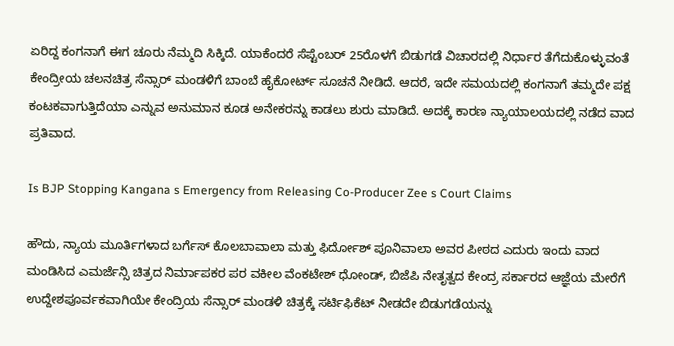ಏರಿದ್ದ ಕಂಗನಾಗೆ ಈಗ ಚೂರು ನೆಮ್ಮದಿ ಸಿಕ್ಕಿದೆ. ಯಾಕೆಂದರೆ ಸೆಪ್ಟೆಂಬರ್ 25ರೊಳಗೆ ಬಿಡುಗಡೆ ವಿಚಾರದಲ್ಲಿ ನಿರ್ಧಾರ ತೆಗೆದುಕೊಳ್ಳುವಂತೆ ಕೇಂದ್ರೀಯ ಚಲನಚಿತ್ರ ಸೆನ್ಸಾರ್ ಮಂಡಳಿಗೆ ಬಾಂಬೆ ಹೈಕೋರ್ಟ್ ಸೂಚನೆ ನೀಡಿದೆ. ಆದರೆ, ಇದೇ ಸಮಯದಲ್ಲಿ ಕಂಗನಾಗೆ ತಮ್ಮದೇ ಪಕ್ಷ ಕಂಟಕವಾಗುತ್ತಿದೆಯಾ ಎನ್ನುವ ಅನುಮಾನ ಕೂಡ ಅನೇಕರನ್ನು ಕಾಡಲು ಶುರು ಮಾಡಿದೆ. ಅದಕ್ಕೆ ಕಾರಣ ನ್ಯಾಯಾಲಯದಲ್ಲಿ ನಡೆದ ವಾದ ಪ್ರತಿವಾದ.

Is BJP Stopping Kangana s Emergency from Releasing Co-Producer Zee s Court Claims

ಹೌದು, ನ್ಯಾಯ ಮೂರ್ತಿಗಳಾದ ಬರ್ಗೆಸ್ ಕೊಲಬಾವಾಲಾ ಮತ್ತು ಫಿರ್ದೋಶ್ ಪೂನಿವಾಲಾ ಅವರ ಪೀಠದ ಎದುರು ಇಂದು ವಾದ ಮಂಡಿಸಿದ ಎಮರ್ಜೆನ್ಸಿ ಚಿತ್ರದ ನಿರ್ಮಾಪಕರ ಪರ ವಕೀಲ ವೆಂಕಟೇಶ್ ಧೋಂಡ್, ಬಿಜೆಪಿ ನೇತೃತ್ವದ ಕೇಂದ್ರ ಸರ್ಕಾರದ ಆಜ್ಞೆಯ ಮೇರೆಗೆ ಉದ್ದೇಶಪೂರ್ವಕವಾಗಿಯೇ ಕೇಂದ್ರಿಯ ಸೆನ್ಸಾರ್ ಮಂಡಳಿ ಚಿತ್ರಕ್ಕೆ ಸರ್ಟಿಫಿಕೆಟ್ ನೀಡದೇ ಬಿಡುಗಡೆಯನ್ನು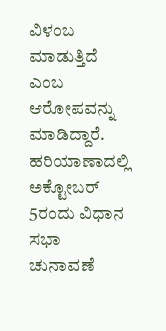ವಿಳಂಬ ಮಾಡುತ್ತಿದೆ ಎಂಬ ಆರೋಪವನ್ನು ಮಾಡಿದ್ದಾರೆ. ಹರಿಯಾಣಾದಲ್ಲಿ ಅಕ್ಟೋಬರ್ 5ರಂದು ವಿಧಾನ ಸಭಾ ಚುನಾವಣೆ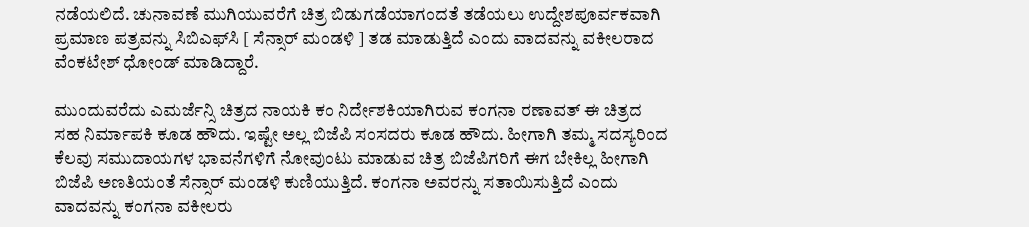ನಡೆಯಲಿದೆ. ಚುನಾವಣೆ ಮುಗಿಯುವರೆಗೆ ಚಿತ್ರ ಬಿಡುಗಡೆಯಾಗಂದತೆ ತಡೆಯಲು ಉದ್ದೇಶಪೂರ್ವಕವಾಗಿ ಪ್ರಮಾಣ ಪತ್ರವನ್ನು ಸಿಬಿಎಫ್‌ಸಿ [ ಸೆನ್ಸಾರ್ ಮಂಡಳಿ ] ತಡ ಮಾಡುತ್ತಿದೆ ಎಂದು ವಾದವನ್ನು ವಕೀಲರಾದ ವೆಂಕಟೇಶ್ ಧೋಂಡ್ ಮಾಡಿದ್ದಾರೆ.

ಮುಂದುವರೆದು ಎಮರ್ಜೆನ್ಸಿ ಚಿತ್ರದ ನಾಯಕಿ ಕಂ ನಿರ್ದೇಶಕಿಯಾಗಿರುವ ಕಂಗನಾ ರಣಾವತ್ ಈ ಚಿತ್ರದ ಸಹ ನಿರ್ಮಾಪಕಿ ಕೂಡ ಹೌದು. ಇಷ್ಟೇ ಅಲ್ಲ ಬಿಜೆಪಿ ಸಂಸದರು ಕೂಡ ಹೌದು. ಹೀಗಾಗಿ ತಮ್ಮ ಸದಸ್ಯರಿಂದ ಕೆಲವು ಸಮುದಾಯಗಳ ಭಾವನೆಗಳಿಗೆ ನೋವುಂಟು ಮಾಡುವ ಚಿತ್ರ ಬಿಜೆಪಿಗರಿಗೆ ಈಗ ಬೇಕಿಲ್ಲ ಹೀಗಾಗಿ ಬಿಜೆಪಿ ಅಣತಿಯಂತೆ ಸೆನ್ಸಾರ್ ಮಂಡಳಿ ಕುಣಿಯುತ್ತಿದೆ. ಕಂಗನಾ ಅವರನ್ನು ಸತಾಯಿಸುತ್ತಿದೆ ಎಂದು ವಾದವನ್ನು ಕಂಗನಾ ವಕೀಲರು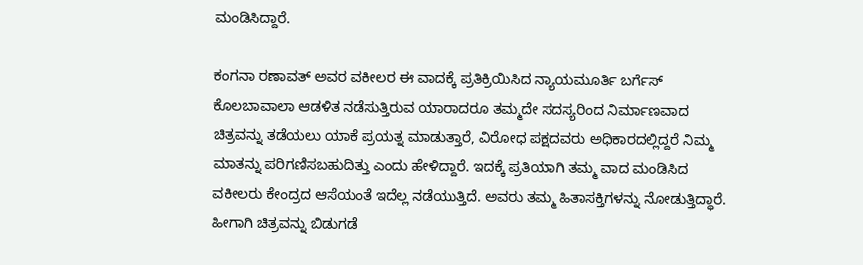ಮಂಡಿಸಿದ್ದಾರೆ.

ಕಂಗನಾ ರಣಾವತ್ ಅವರ ವಕೀಲರ ಈ ವಾದಕ್ಕೆ ಪ್ರತಿಕ್ರಿಯಿಸಿದ ನ್ಯಾಯಮೂರ್ತಿ ಬರ್ಗೆಸ್ ಕೊಲಬಾವಾಲಾ ಆಡಳಿತ ನಡೆಸುತ್ತಿರುವ ಯಾರಾದರೂ ತಮ್ಮದೇ ಸದಸ್ಯರಿಂದ ನಿರ್ಮಾಣವಾದ ಚಿತ್ರವನ್ನು ತಡೆಯಲು ಯಾಕೆ ಪ್ರಯತ್ನ ಮಾಡುತ್ತಾರೆ, ವಿರೋಧ ಪಕ್ಷದವರು ಅಧಿಕಾರದಲ್ಲಿದ್ದರೆ ನಿಮ್ಮ ಮಾತನ್ನು ಪರಿಗಣಿಸಬಹುದಿತ್ತು ಎಂದು ಹೇಳಿದ್ದಾರೆ. ಇದಕ್ಕೆ ಪ್ರತಿಯಾಗಿ ತಮ್ಮ ವಾದ ಮಂಡಿಸಿದ ವಕೀಲರು ಕೇಂದ್ರದ ಆಸೆಯಂತೆ ಇದೆಲ್ಲ ನಡೆಯುತ್ತಿದೆ. ಅವರು ತಮ್ಮ ಹಿತಾಸಕ್ತಿಗಳನ್ನು ನೋಡುತ್ತಿದ್ಧಾರೆ. ಹೀಗಾಗಿ ಚಿತ್ರವನ್ನು ಬಿಡುಗಡೆ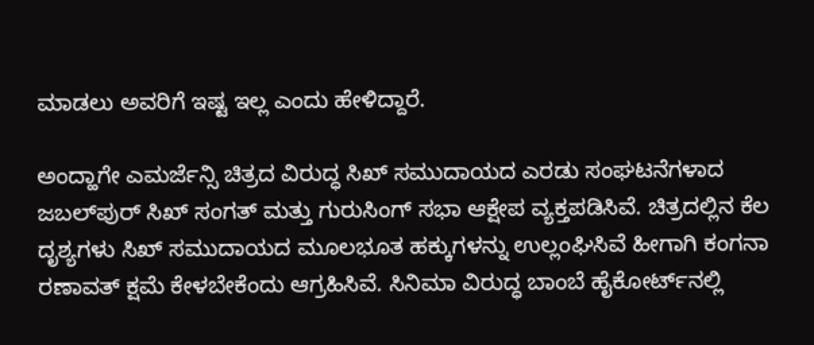ಮಾಡಲು ಅವರಿಗೆ ಇಷ್ಟ ಇಲ್ಲ ಎಂದು ಹೇಳಿದ್ದಾರೆ.

ಅಂದ್ಹಾಗೇ ಎಮರ್ಜೆನ್ಸಿ ಚಿತ್ರದ ವಿರುದ್ಧ ಸಿಖ್ ಸಮುದಾಯದ ಎರಡು ಸಂಘಟನೆಗಳಾದ ಜಬಲ್‌ಪುರ್ ಸಿಖ್ ಸಂಗತ್ ಮತ್ತು ಗುರುಸಿಂಗ್ ಸಭಾ ಆಕ್ಷೇಪ ವ್ಯಕ್ತಪಡಿಸಿವೆ. ಚಿತ್ರದಲ್ಲಿನ ಕೆಲ ದೃಶ್ಯಗಳು ಸಿಖ್ ಸಮುದಾಯದ ಮೂಲಭೂತ ಹಕ್ಕುಗಳನ್ನು ಉಲ್ಲಂಘಿಸಿವೆ ಹೀಗಾಗಿ ಕಂಗನಾ ರಣಾವತ್ ಕ್ಷಮೆ ಕೇಳಬೇಕೆಂದು ಆಗ್ರಹಿಸಿವೆ. ಸಿನಿಮಾ ವಿರುದ್ಧ ಬಾಂಬೆ ಹೈಕೋರ್ಟ್‌ನಲ್ಲಿ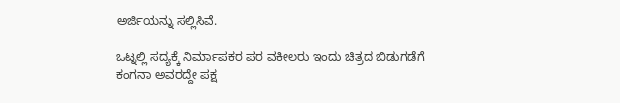ಅರ್ಜಿಯನ್ನು ಸಲ್ಲಿಸಿವೆ.

ಒಟ್ನಲ್ಲಿ ಸದ್ಯಕ್ಕೆ ನಿರ್ಮಾಪಕರ ಪರ ವಕೀಲರು ಇಂದು ಚಿತ್ರದ ಬಿಡುಗಡೆಗೆ ಕಂಗನಾ ಅವರದ್ದೇ ಪಕ್ಷ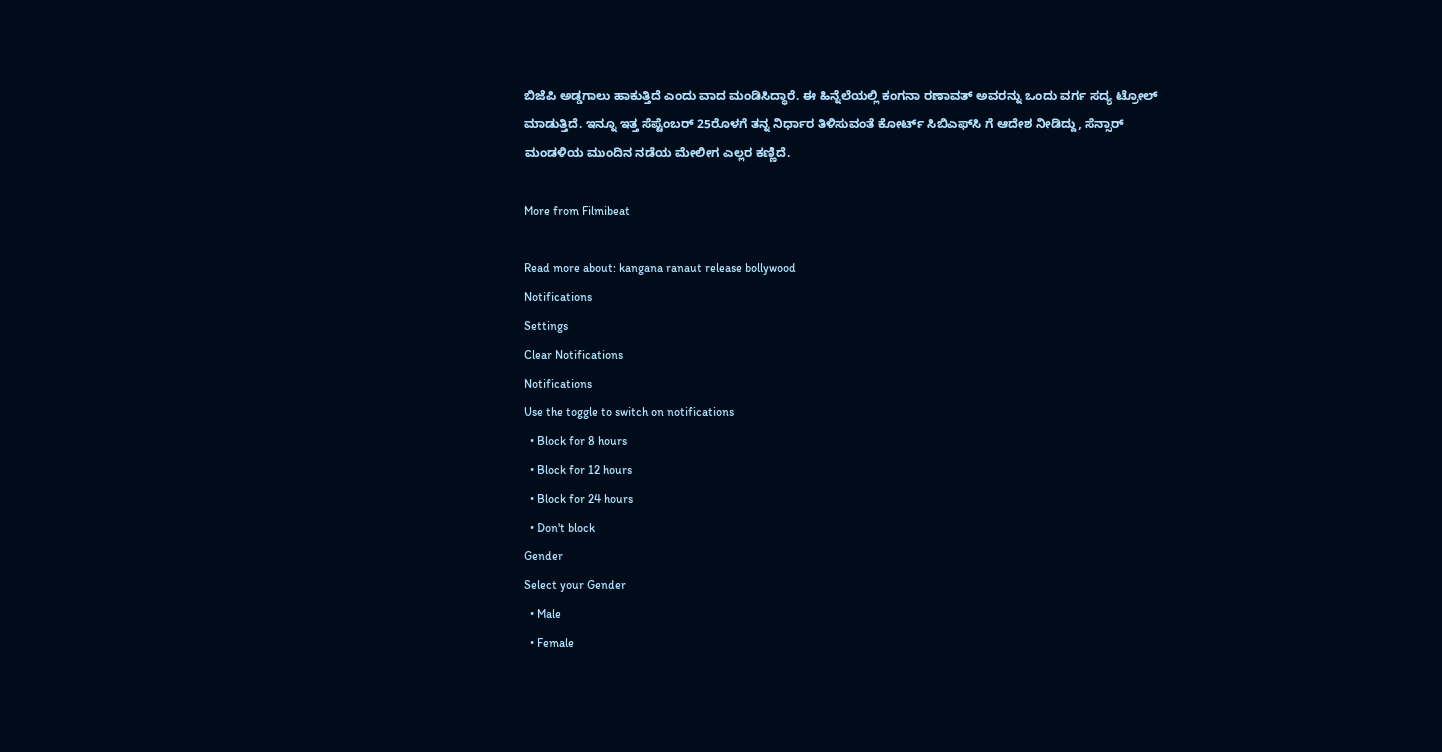ಬಿಜೆಪಿ ಅಡ್ಡಗಾಲು ಹಾಕುತ್ತಿದೆ ಎಂದು ವಾದ ಮಂಡಿಸಿದ್ಧಾರೆ. ಈ ಹಿನ್ನೆಲೆಯಲ್ಲಿ ಕಂಗನಾ ರಣಾವತ್ ಅವರನ್ನು ಒಂದು ವರ್ಗ ಸದ್ಯ ಟ್ರೋಲ್ ಮಾಡುತ್ತಿದೆ. ಇನ್ನೂ ಇತ್ತ ಸೆಪ್ಟೆಂಬರ್ 25ರೊಳಗೆ ತನ್ನ ನಿರ್ಧಾರ ತಿಳಿಸುವಂತೆ ಕೋರ್ಟ್ ಸಿಬಿಎಫ್‌ಸಿ ಗೆ ಆದೇಶ ನೀಡಿದ್ದು, ಸೆನ್ಸಾರ್ ಮಂಡಳಿಯ ಮುಂದಿನ ನಡೆಯ ಮೇಲೀಗ ಎಲ್ಲರ ಕಣ್ಣಿದೆ.

More from Filmibeat

Read more about: kangana ranaut release bollywood
Notifications
Settings
Clear Notifications
Notifications
Use the toggle to switch on notifications
  • Block for 8 hours
  • Block for 12 hours
  • Block for 24 hours
  • Don't block
Gender
Select your Gender
  • Male
  • Female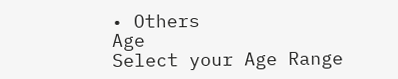• Others
Age
Select your Age Range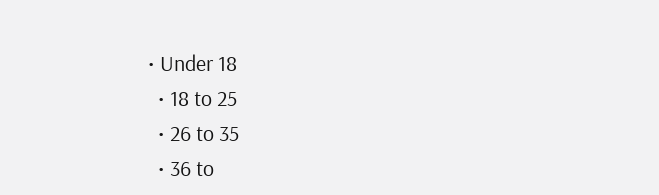• Under 18
  • 18 to 25
  • 26 to 35
  • 36 to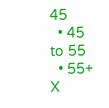45
  • 45 to 55
  • 55+
X